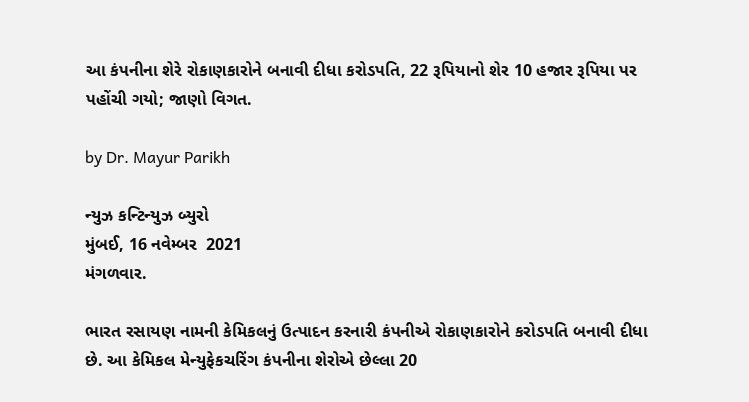આ કંપનીના શેરે રોકાણકારોને બનાવી દીધા કરોડપતિ, 22 રૂપિયાનો શેર 10 હજાર રૂપિયા પર પહોંચી ગયો; જાણો વિગત.

by Dr. Mayur Parikh

ન્યુઝ કન્ટિન્યુઝ બ્યુરો
મુંબઈ, 16 નવેમ્બર  2021
મંગળવાર.

ભારત રસાયણ નામની કેમિકલનું ઉત્પાદન કરનારી કંપનીએ રોકાણકારોને કરોડપતિ બનાવી દીધા છે. આ કેમિકલ મેન્યુફેકચરિંગ કંપનીના શેરોએ છેલ્લા 20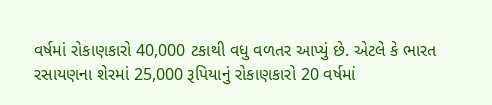વર્ષમાં રોકાણકારો 40,000 ટકાથી વધુ વળતર આપ્યું છે. એટલે કે ભારત રસાયણના શેરમાં 25,000 રૂપિયાનું રોકાણકારો 20 વર્ષમાં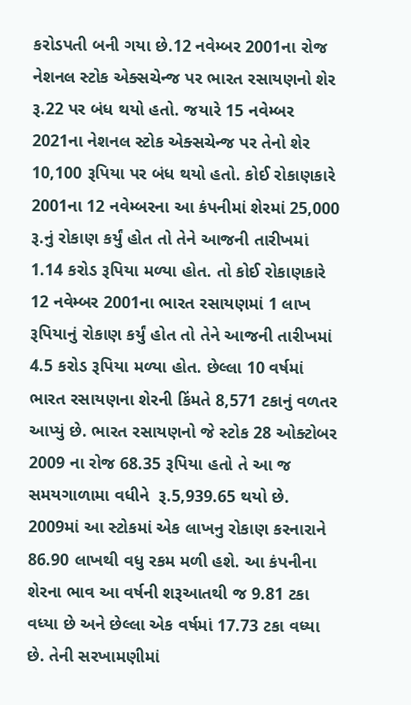કરોડપતી બની ગયા છે.12 નવેમ્બર 2001ના રોજ નેશનલ સ્ટોક એક્સચેન્જ પર ભારત રસાયણનો શેર રૂ.22 પર બંધ થયો હતો. જયારે 15 નવેમ્બર 2021ના નેશનલ સ્ટોક એક્સચેન્જ પર તેનો શેર 10,100 રૂપિયા પર બંધ થયો હતો. કોઈ રોકાણકારે 2001ના 12 નવેમ્બરના આ કંપનીમાં શેરમાં 25,000 રૂ.નું રોકાણ કર્યું હોત તો તેને આજની તારીખમાં 1.14 કરોડ રૂપિયા મળ્યા હોત. તો કોઈ રોકાણકારે 12 નવેમ્બર 2001ના ભારત રસાયણમાં 1 લાખ રૂપિયાનું રોકાણ કર્યું હોત તો તેને આજની તારીખમાં 4.5 કરોડ રૂપિયા મળ્યા હોત. છેલ્લા 10 વર્ષમાં ભારત રસાયણના શેરની કિંમતે 8,571 ટકાનું વળતર આપ્યું છે. ભારત રસાયણનો જે સ્ટોક 28 ઓક્ટોબર 2009 ના રોજ 68.35 રૂપિયા હતો તે આ જ સમયગાળામા વધીને  રૂ.5,939.65 થયો છે. 2009માં આ સ્ટોકમાં એક લાખનુ રોકાણ કરનારાને 86.90 લાખથી વધુ રકમ મળી હશે. આ કંપનીના શેરના ભાવ આ વર્ષની શરૂઆતથી જ 9.81 ટકા વધ્યા છે અને છેલ્લા એક વર્ષમાં 17.73 ટકા વધ્યા છે. તેની સરખામણીમાં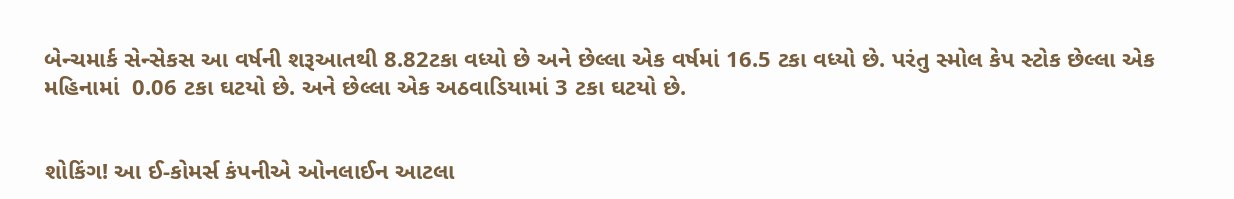બેન્ચમાર્ક સેન્સેકસ આ વર્ષની શરૂઆતથી 8.82ટકા વધ્યો છે અને છેલ્લા એક વર્ષમાં 16.5 ટકા વધ્યો છે. પરંતુ સ્મોલ કેપ સ્ટોક છેલ્લા એક મહિનામાં  0.06 ટકા ઘટયો છે. અને છેલ્લા એક અઠવાડિયામાં 3 ટકા ઘટયો છે.


શોકિંગ! આ ઈ-કોમર્સ કંપનીએ ઓનલાઈન આટલા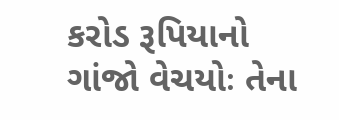કરોડ રૂપિયાનો ગાંજો વેચયોઃ તેના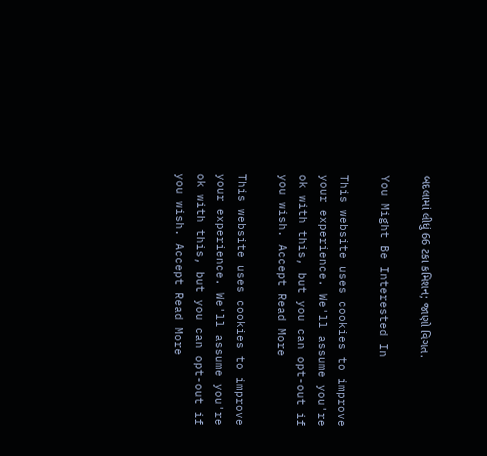બદલામાં લીધું 66 ટકા કમિશન; જાણો વિગત.

You Might Be Interested In

This website uses cookies to improve your experience. We'll assume you're ok with this, but you can opt-out if you wish. Accept Read More

This website uses cookies to improve your experience. We'll assume you're ok with this, but you can opt-out if you wish. Accept Read More